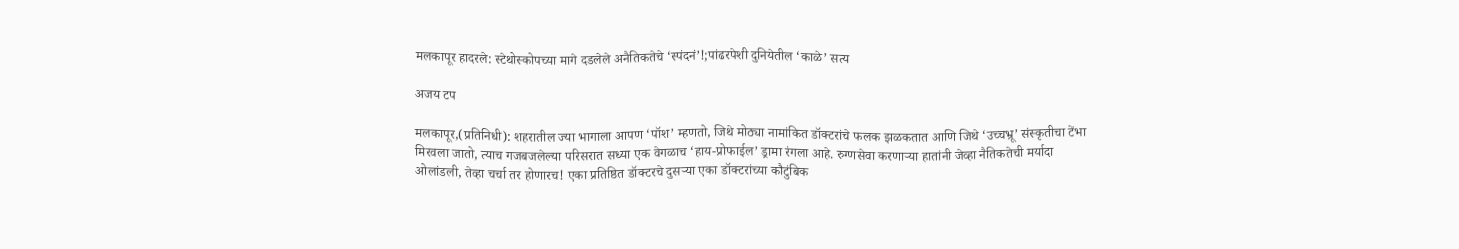मलकापूर हादरले: स्टेथोस्कोपच्या मागे दडलेले अनैतिकतेचे ‘स्पंदनं’!;पांढरपेशी दुनियेतील ‘काळे’ सत्य

अजय टप

मलकापूर,(प्रतिनिधी): शहरातील ज्या भागाला आपण ‘पॉश’ म्हणतो, जिथे मोठ्या नामांकित डॉक्टरांचे फलक झळकतात आणि जिथे ‘उच्चभ्रू’ संस्कृतीचा टेंभा मिरवला जातो, त्याच गजबजलेल्या परिसरात सध्या एक वेगळाच ‘हाय-प्रोफाईल’ ड्रामा रंगला आहे. रुग्णसेवा करणाऱ्या हातांनी जेव्हा नैतिकतेची मर्यादा ओलांडली, तेव्हा चर्चा तर होणारच! एका प्रतिष्ठित डॉक्टरचे दुसऱ्या एका डॉक्टरांच्या कौटुंबिक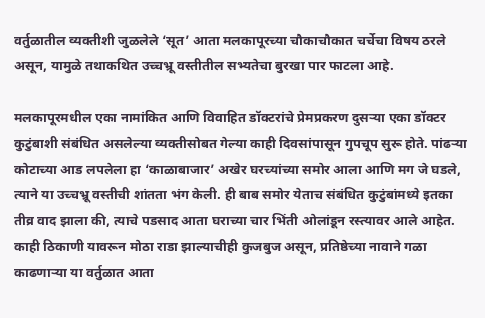वर्तुळातील व्यक्तीशी जुळलेले ‘सूत’ आता मलकापूरच्या चौकाचौकात चर्चेचा विषय ठरले असून, यामुळे तथाकथित उच्चभ्रू वस्तीतील सभ्यतेचा बुरखा पार फाटला आहे.

मलकापूरमधील एका नामांकित आणि विवाहित डॉक्टरांचे प्रेमप्रकरण दुसऱ्या एका डॉक्टर कुटुंबाशी संबंधित असलेल्या व्यक्तीसोबत गेल्या काही दिवसांपासून गुपचूप सुरू होते. पांढऱ्या कोटाच्या आड लपलेला हा ‘काळाबाजार’ अखेर घरच्यांच्या समोर आला आणि मग जे घडले, त्याने या उच्चभ्रू वस्तीची शांतता भंग केली. ही बाब समोर येताच संबंधित कुटुंबांमध्ये इतका तीव्र वाद झाला की, त्याचे पडसाद आता घराच्या चार भिंती ओलांडून रस्त्यावर आले आहेत. काही ठिकाणी यावरून मोठा राडा झाल्याचीही कुजबुज असून, प्रतिष्ठेच्या नावाने गळा काढणाऱ्या या वर्तुळात आता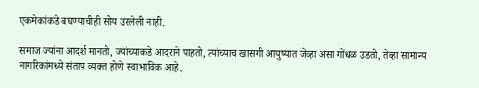एकमेकांकडे बघण्याचीही सोय उरलेली नाही.

समाज ज्यांना आदर्श मानतो, ज्यांच्याकडे आदराने पाहतो, त्यांच्याच खासगी आयुष्यात जेव्हा असा गोंधळ उडतो, तेव्हा सामान्य नागरिकांमध्ये संताप व्यक्त होणे स्वाभाविक आहे.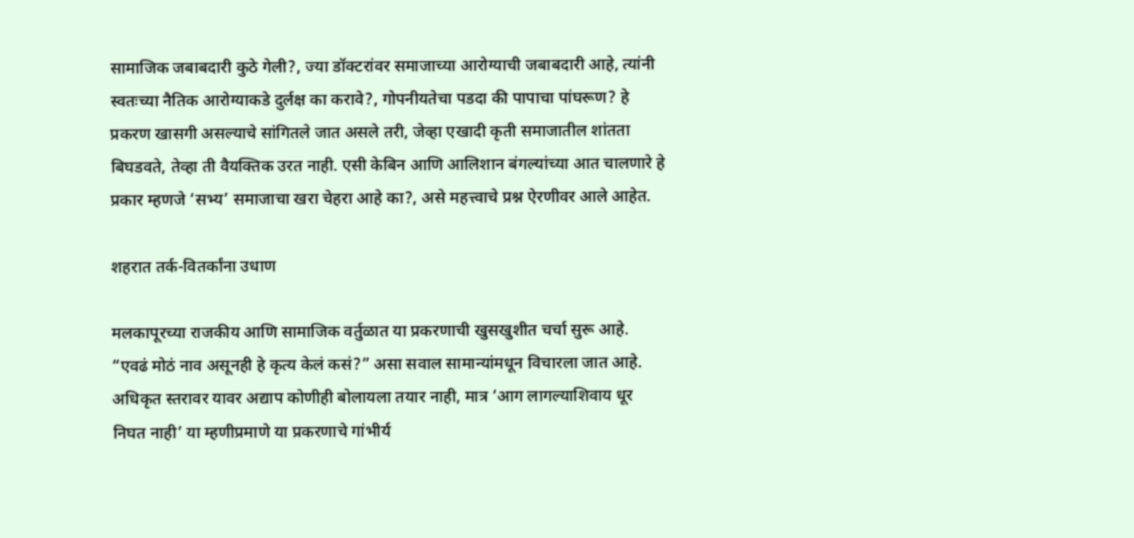सामाजिक जबाबदारी कुठे गेली?, ज्या डॉक्टरांवर समाजाच्या आरोग्याची जबाबदारी आहे, त्यांनी स्वतःच्या नैतिक आरोग्याकडे दुर्लक्ष का करावे?, गोपनीयतेचा पडदा की पापाचा पांघरूण? हे प्रकरण खासगी असल्याचे सांगितले जात असले तरी, जेव्हा एखादी कृती समाजातील शांतता बिघडवते, तेव्हा ती वैयक्तिक उरत नाही. एसी केबिन आणि आलिशान बंगल्यांच्या आत चालणारे हे प्रकार म्हणजे ‘सभ्य’ समाजाचा खरा चेहरा आहे का?, असे महत्त्वाचे प्रश्न ऐरणीवर आले आहेत.

शहरात तर्क-वितर्कांना उधाण

मलकापूरच्या राजकीय आणि सामाजिक वर्तुळात या प्रकरणाची खुसखुशीत चर्चा सुरू आहे. “एवढं मोठं नाव असूनही हे कृत्य केलं कसं?” असा सवाल सामान्यांमधून विचारला जात आहे. अधिकृत स्तरावर यावर अद्याप कोणीही बोलायला तयार नाही, मात्र ‘आग लागल्याशिवाय धूर निघत नाही’ या म्हणीप्रमाणे या प्रकरणाचे गांभीर्य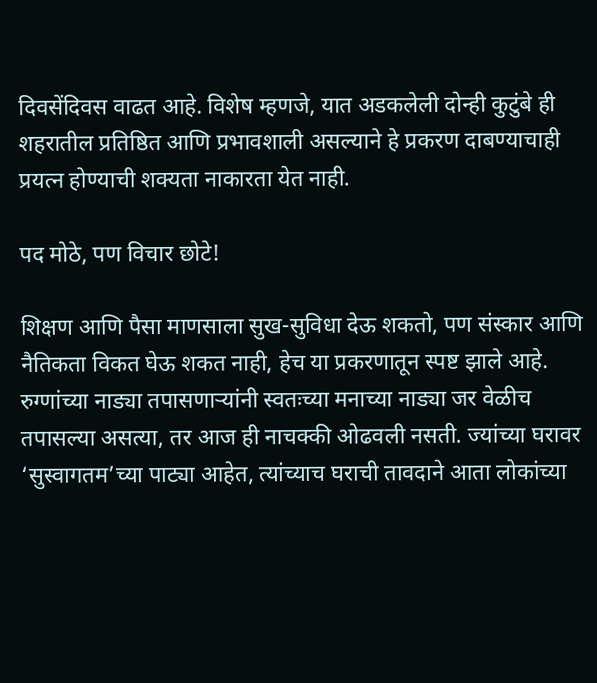दिवसेंदिवस वाढत आहे. विशेष म्हणजे, यात अडकलेली दोन्ही कुटुंबे ही शहरातील प्रतिष्ठित आणि प्रभावशाली असल्याने हे प्रकरण दाबण्याचाही प्रयत्न होण्याची शक्यता नाकारता येत नाही.

पद मोठे, पण विचार छोटे!

शिक्षण आणि पैसा माणसाला सुख-सुविधा देऊ शकतो, पण संस्कार आणि नैतिकता विकत घेऊ शकत नाही, हेच या प्रकरणातून स्पष्ट झाले आहे. रुग्णांच्या नाड्या तपासणाऱ्यांनी स्वतःच्या मनाच्या नाड्या जर वेळीच तपासल्या असत्या, तर आज ही नाचक्की ओढवली नसती. ज्यांच्या घरावर ‘सुस्वागतम’च्या पाट्या आहेत, त्यांच्याच घराची तावदाने आता लोकांच्या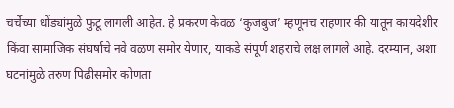चर्चेच्या धोंड्यांमुळे फुटू लागली आहेत. हे प्रकरण केवळ ‘कुजबुज’ म्हणूनच राहणार की यातून कायदेशीर किंवा सामाजिक संघर्षाचे नवे वळण समोर येणार, याकडे संपूर्ण शहराचे लक्ष लागले आहे. दरम्यान, अशा घटनांमुळे तरुण पिढीसमोर कोणता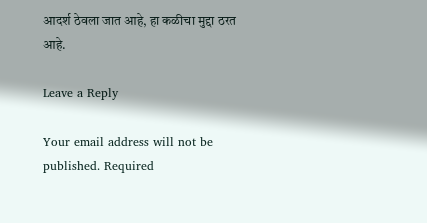आदर्श ठेवला जात आहे, हा कळीचा मुद्दा ठरत आहे.

Leave a Reply

Your email address will not be published. Required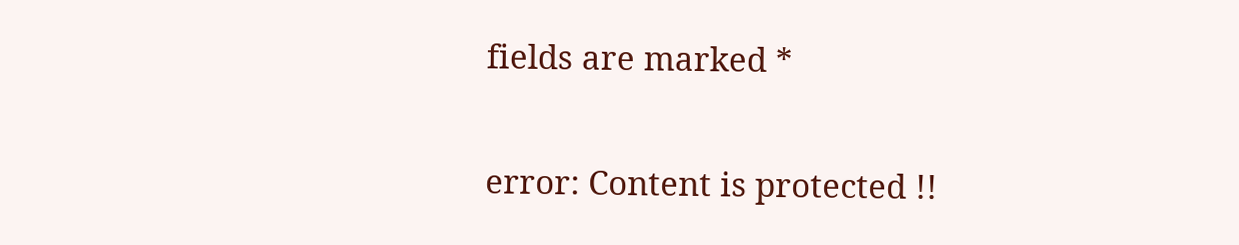fields are marked *

error: Content is protected !!